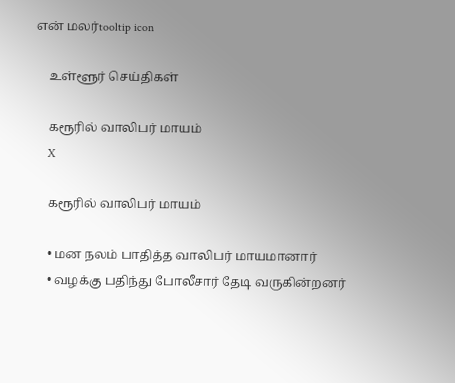என் மலர்tooltip icon

    உள்ளூர் செய்திகள்

    கரூரில் வாலிபர் மாயம்
    X

    கரூரில் வாலிபர் மாயம்

    • மன நலம் பாதித்த வாலிபர் மாயமானார்
    • வழக்கு பதிந்து போலீசார் தேடி வருகின்றனர்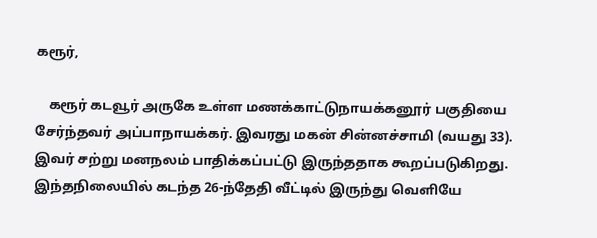கரூர்,

    கரூர் கடவூர் அருகே உள்ள மணக்காட்டுநாயக்கனூர் பகுதியை சேர்ந்தவர் அப்பாநாயக்கர். இவரது மகன் சின்னச்சாமி (வயது 33). இவர் சற்று மனநலம் பாதிக்கப்பட்டு இருந்ததாக கூறப்படுகிறது. இந்தநிலையில் கடந்த 26-ந்தேதி வீட்டில் இருந்து வெளியே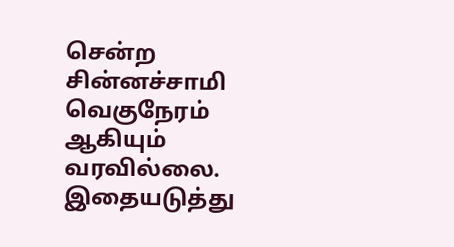சென்ற சின்னச்சாமி வெகுநேரம் ஆகியும் வரவில்லை. இதையடுத்து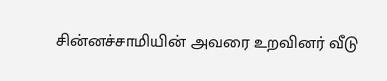சின்னச்சாமியின் அவரை உறவினர் வீடு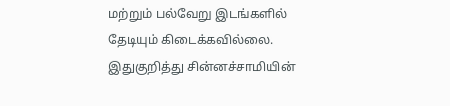மற்றும் பல்வேறு இடங்களில் தேடியும் கிடைக்கவில்லை. இதுகுறித்து சின்னச்சாமியின்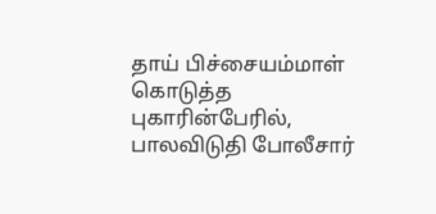தாய் பிச்சையம்மாள் கொடுத்த புகாரின்பேரில், பாலவிடுதி போலீசார்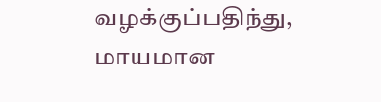வழக்குப்பதிந்து, மாயமான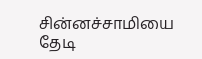சின்னச்சாமியை தேடி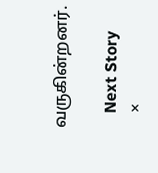வருகின்றனர்.

    Next Story
    ×